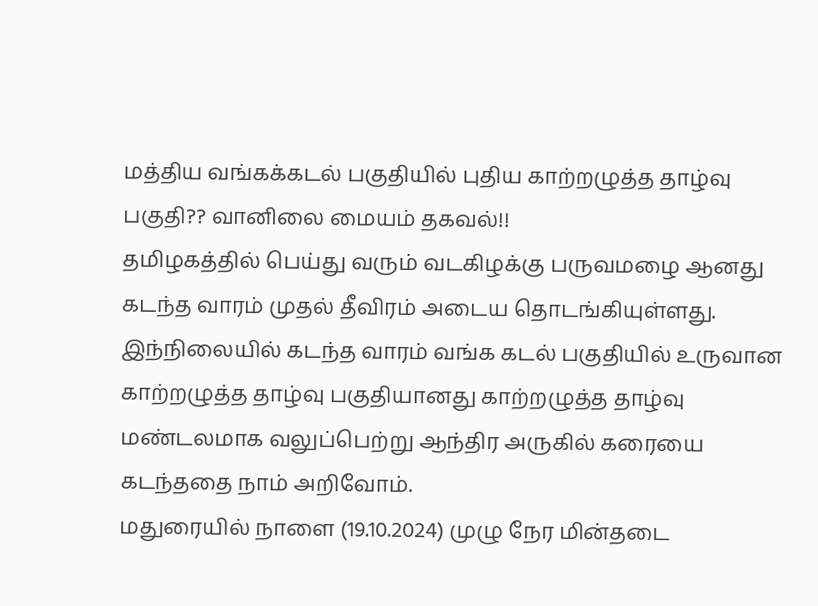மத்திய வங்கக்கடல் பகுதியில் புதிய காற்றழுத்த தாழ்வு பகுதி?? வானிலை மையம் தகவல்!!
தமிழகத்தில் பெய்து வரும் வடகிழக்கு பருவமழை ஆனது கடந்த வாரம் முதல் தீவிரம் அடைய தொடங்கியுள்ளது. இந்நிலையில் கடந்த வாரம் வங்க கடல் பகுதியில் உருவான காற்றழுத்த தாழ்வு பகுதியானது காற்றழுத்த தாழ்வு மண்டலமாக வலுப்பெற்று ஆந்திர அருகில் கரையை கடந்ததை நாம் அறிவோம்.
மதுரையில் நாளை (19.10.2024) முழு நேர மின்தடை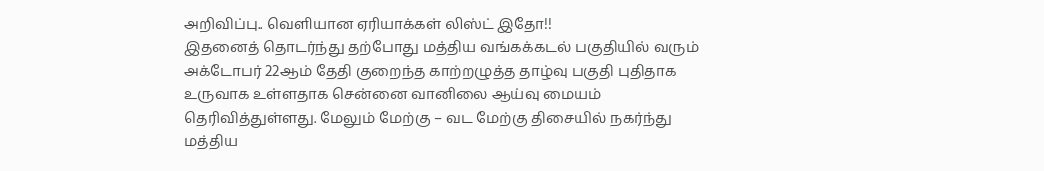அறிவிப்பு.. வெளியான ஏரியாக்கள் லிஸ்ட் இதோ!!
இதனைத் தொடர்ந்து தற்போது மத்திய வங்கக்கடல் பகுதியில் வரும் அக்டோபர் 22ஆம் தேதி குறைந்த காற்றழுத்த தாழ்வு பகுதி புதிதாக உருவாக உள்ளதாக சென்னை வானிலை ஆய்வு மையம் தெரிவித்துள்ளது. மேலும் மேற்கு – வட மேற்கு திசையில் நகர்ந்து மத்திய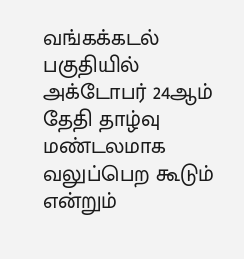வங்கக்கடல் பகுதியில் அக்டோபர் 24ஆம் தேதி தாழ்வு மண்டலமாக வலுப்பெற கூடும் என்றும்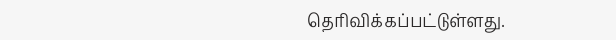தெரிவிக்கப்பட்டுள்ளது.